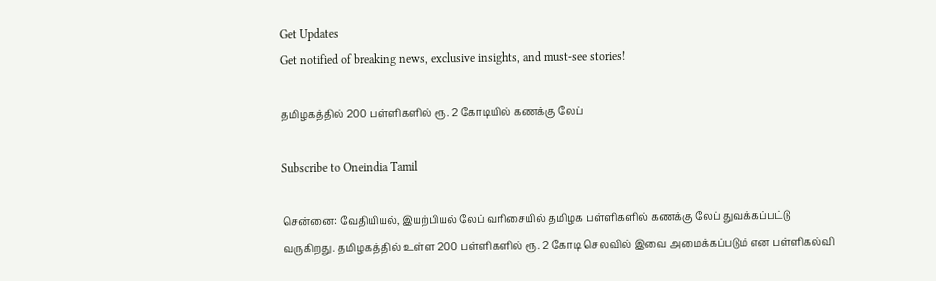Get Updates
Get notified of breaking news, exclusive insights, and must-see stories!

தமிழகத்தில் 200 பள்ளிகளில் ரூ. 2 கோடியில் கணக்கு லேப்

Subscribe to Oneindia Tamil

சென்னை: வேதியியல், இயற்பியல் லேப் வரிசையில் தமிழக பள்ளிகளில் கணக்கு லேப் துவக்கப்பட்டு வருகிறது. தமிழகத்தில் உள்ள 200 பள்ளிகளில் ரூ. 2 கோடி செலவில் இவை அமைக்கப்படும் என பள்ளிகல்வி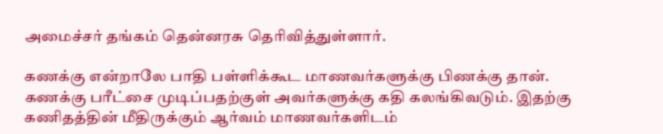அமைச்சர் தங்கம் தென்னரசு தெரிவித்துள்ளார்.

கணக்கு என்றாலே பாதி பள்ளிக்கூட மாணவர்களுக்கு பிணக்கு தான். கணக்கு பரீட்சை முடிப்பதற்குள் அவர்களுக்கு கதி கலங்கிவடும். இதற்கு கணிதத்தின் மீதிருக்கும் ஆர்வம் மாணவர்களிடம்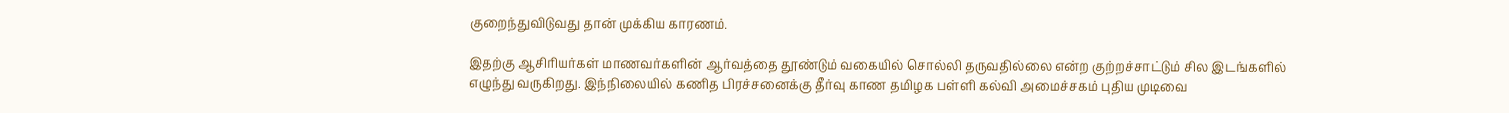குறைந்துவிடுவது தான் முக்கிய காரணம்.

இதற்கு ஆசிரியர்கள் மாணவர்களின் ஆர்வத்தை தூண்டும் வகையில் சொல்லி தருவதில்லை என்ற குற்றச்சாட்டும் சில இடங்களில் எழுந்து வருகிறது. இந்நிலையில் கணித பிரச்சனைக்கு தீர்வு காண தமிழக பள்ளி கல்வி அமைச்சகம் புதிய முடிவை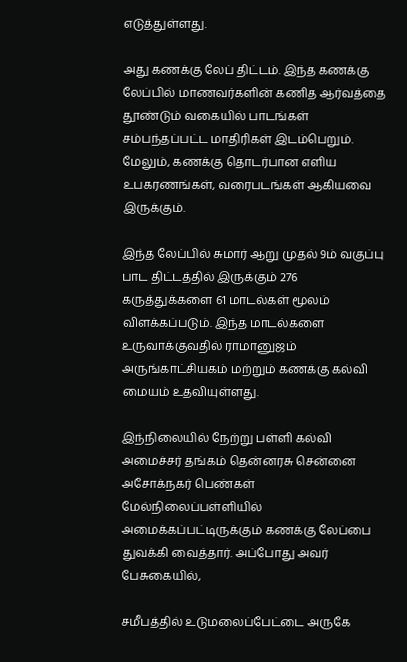எடுத்துள்ளது.

அது கணக்கு லேப் திட்டம். இந்த கணக்கு லேப்பில் மாணவர்களின் கணித ஆர்வத்தை தூண்டும் வகையில் பாடங்கள் சம்பந்தப்பட்ட மாதிரிகள் இடம்பெறும். மேலும், கணக்கு தொடர்பான எளிய உபகரணங்கள், வரைபடங்கள் ஆகியவை இருக்கும்.

இந்த லேப்பில் சுமார் ஆறு முதல் 9ம் வகுப்பு பாட திட்டத்தில் இருக்கும் 276 கருத்துக்களை 61 மாடல்கள் மூலம் விளக்கப்படும். இந்த மாடல்களை உருவாக்குவதில் ராமானுஜம் அருங்காட்சியகம் மற்றும் கணக்கு கல்வி மையம் உதவியுள்ளது.

இந்நிலையில் நேற்று பள்ளி கல்வி அமைச்சர் தங்கம் தென்னரசு சென்னை அசோக்நகர் பெண்கள் மேல்நிலைப்பள்ளியில் அமைக்கப்பட்டிருக்கும் கணக்கு லேப்பை துவக்கி வைத்தார். அப்போது அவர் பேசுகையில்,

சமீபத்தில் உடுமலைப்பேட்டை அருகே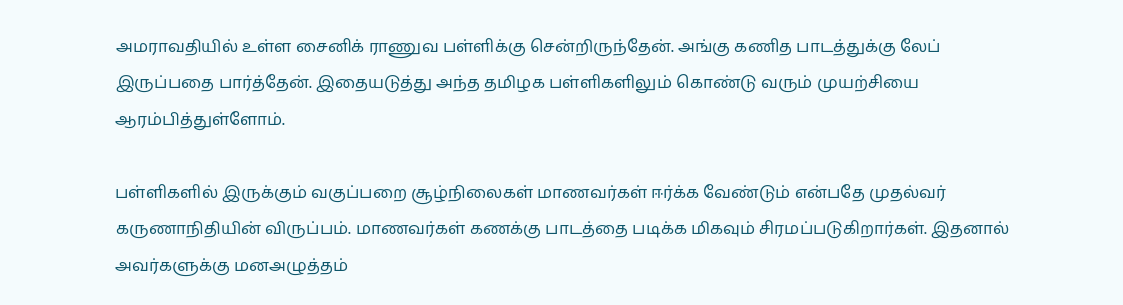அமராவதியில் உள்ள சைனிக் ராணுவ பள்ளிக்கு சென்றிருந்தேன். அங்கு கணித பாடத்துக்கு லேப் இருப்பதை பார்த்தேன். இதையடுத்து அந்த தமிழக பள்ளிகளிலும் கொண்டு வரும் முயற்சியை ஆரம்பித்துள்ளோம்.

பள்ளிகளில் இருக்கும் வகுப்பறை சூழ்நிலைகள் மாணவர்கள் ஈர்க்க வேண்டும் என்பதே முதல்வர் கருணாநிதியின் விருப்பம். மாணவர்கள் கணக்கு பாடத்தை படிக்க மிகவும் சிரமப்படுகிறார்கள். இதனால் அவர்களுக்கு மனஅழுத்தம்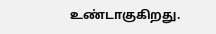உண்டாகுகிறது.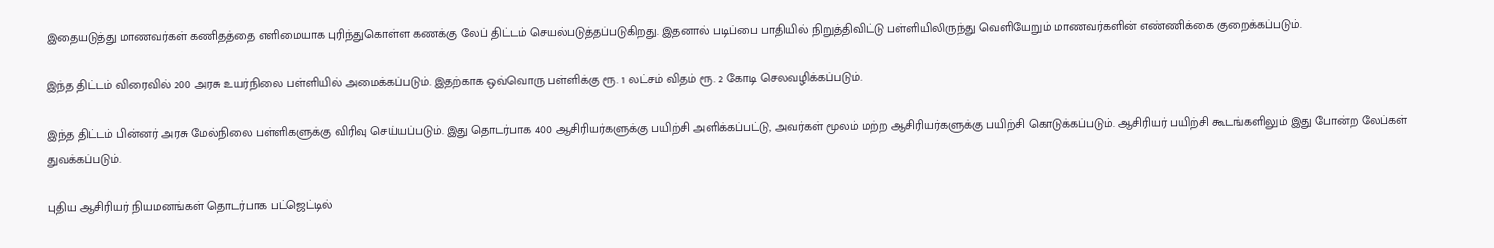இதையடுத்து மாணவர்கள் கணிதத்தை எளிமையாக புரிந்துகொள்ள கணக்கு லேப் திட்டம் செயல்படுத்தப்படுகிறது. இதனால் படிப்பை பாதியில் நிறுத்திவிட்டு பள்ளியிலிருந்து வெளியேறும் மாணவர்களின் எண்ணிக்கை குறைக்கப்படும்.

இந்த திட்டம் விரைவில் 200 அரசு உயர்நிலை பள்ளியில் அமைக்கப்படும். இதற்காக ஒவ்வொரு பள்ளிக்கு ரூ. 1 லட்சம் விதம் ரூ. 2 கோடி செலவழிக்கப்படும்.

இந்த திட்டம் பின்னர் அரசு மேல்நிலை பள்ளிகளுக்கு விரிவு செய்யப்படும். இது தொடர்பாக 400 ஆசிரியர்களுக்கு பயிற்சி அளிக்கப்பட்டு, அவர்கள் மூலம் மற்ற ஆசிரியர்களுக்கு பயிற்சி கொடுக்கப்படும். ஆசிரியர் பயிற்சி கூடங்களிலும் இது போன்ற லேப்கள் துவக்கப்படும்.

புதிய ஆசிரியர் நியமனங்கள் தொடர்பாக பட்ஜெட்டில்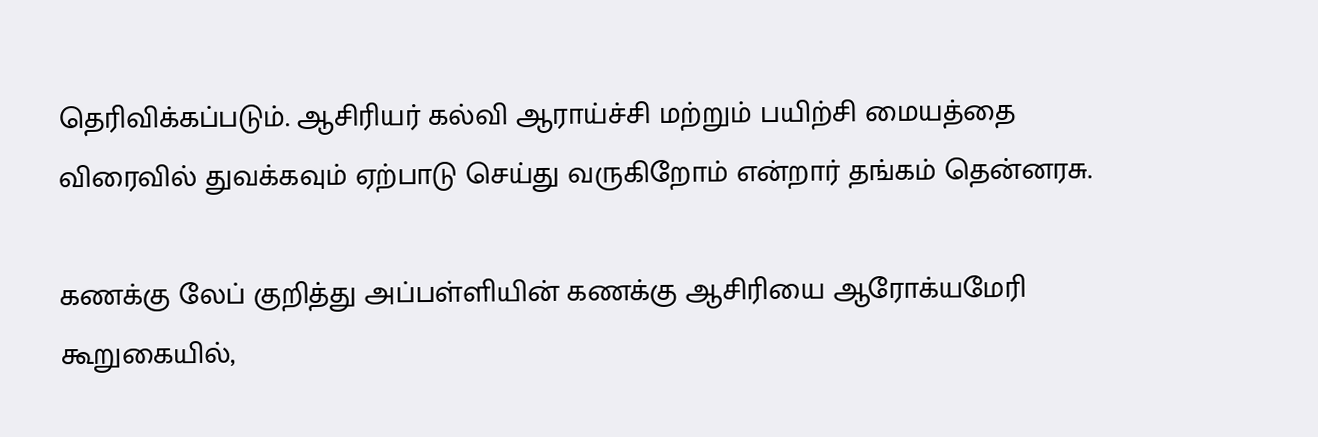தெரிவிக்கப்படும். ஆசிரியர் கல்வி ஆராய்ச்சி மற்றும் பயிற்சி மையத்தை விரைவில் துவக்கவும் ஏற்பாடு செய்து வருகிறோம் என்றார் தங்கம் தென்னரசு.

கணக்கு லேப் குறித்து அப்பள்ளியின் கணக்கு ஆசிரியை ஆரோக்யமேரி கூறுகையில்,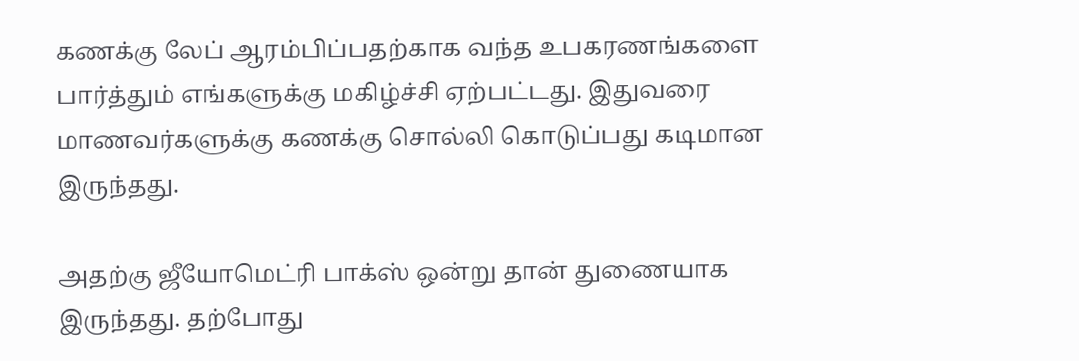கணக்கு லேப் ஆரம்பிப்பதற்காக வந்த உபகரணங்களை பார்த்தும் எங்களுக்கு மகிழ்ச்சி ஏற்பட்டது. இதுவரை மாணவர்களுக்கு கணக்கு சொல்லி கொடுப்பது கடிமான இருந்தது.

அதற்கு ஜீயோமெட்ரி பாக்ஸ் ஒன்று தான் துணையாக இருந்தது. தற்போது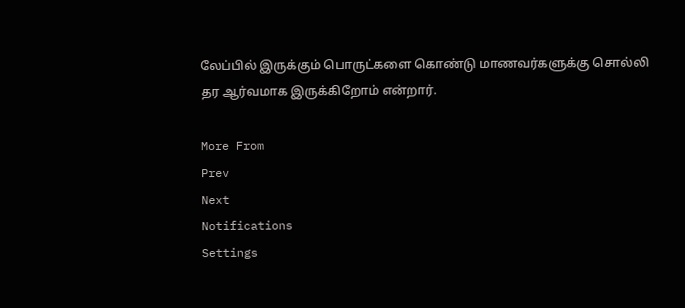லேப்பில் இருக்கும் பொருட்களை கொண்டு மாணவர்களுக்கு சொல்லி தர ஆர்வமாக இருக்கிறோம் என்றார்.

More From
Prev
Next
Notifications
Settings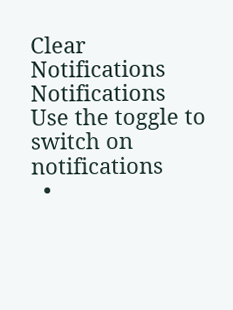Clear Notifications
Notifications
Use the toggle to switch on notifications
  •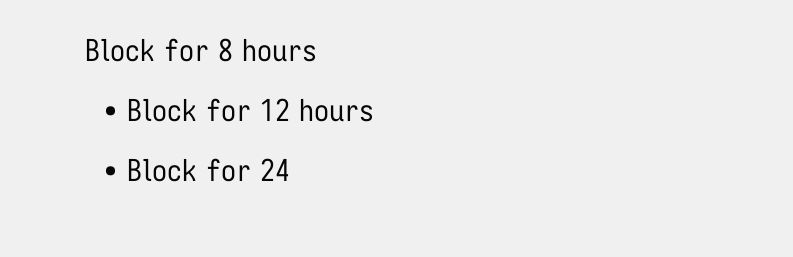Block for 8 hours
  • Block for 12 hours
  • Block for 24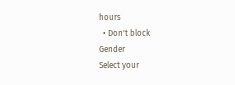hours
  • Don't block
Gender
Select your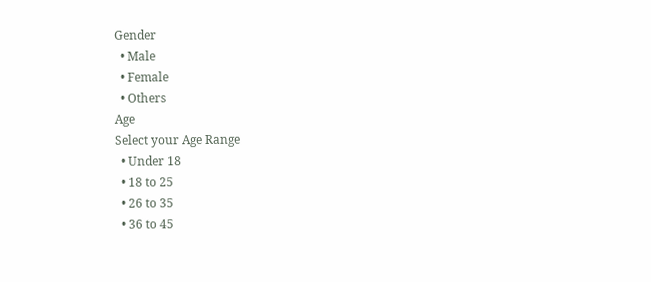Gender
  • Male
  • Female
  • Others
Age
Select your Age Range
  • Under 18
  • 18 to 25
  • 26 to 35
  • 36 to 45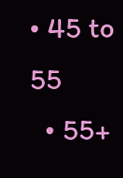• 45 to 55
  • 55+